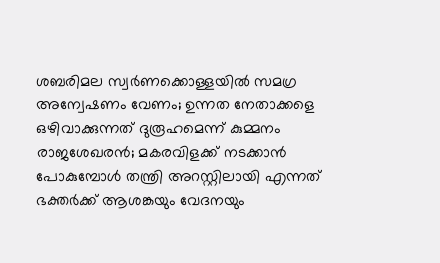ശബരിമല സ്വര്‍ണക്കൊള്ളയിൽ സമഗ്ര അന്വേഷണം വേണം; ഉന്നത നേതാക്കളെ ഒഴിവാക്കുന്നത് ദുരൂഹമെന്ന് കുമ്മനം രാജശേഖരൻ; മകരവിളക്ക് നടക്കാന്‍ പോകുമ്പോള്‍ തന്ത്രി അറസ്റ്റിലായി എന്നത് ഭക്തര്‍ക്ക് ആശങ്കയും വേദനയും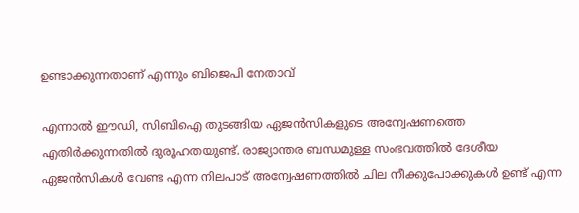ഉണ്ടാക്കുന്നതാണ് എന്നും ബിജെപി നേതാവ്

എന്നാല്‍ ഈഡി, സിബിഐ തുടങ്ങിയ ഏജന്‍സികളുടെ അന്വേഷണത്തെ എതിര്‍ക്കുന്നതില്‍ ദുരൂഹതയുണ്ട്. രാജ്യാന്തര ബന്ധമുള്ള സംഭവത്തില്‍ ദേശീയ ഏജന്‍സികള്‍ വേണ്ട എന്ന നിലപാട് അന്വേഷണത്തില്‍ ചില നീക്കുപോക്കുകള്‍ ഉണ്ട് എന്ന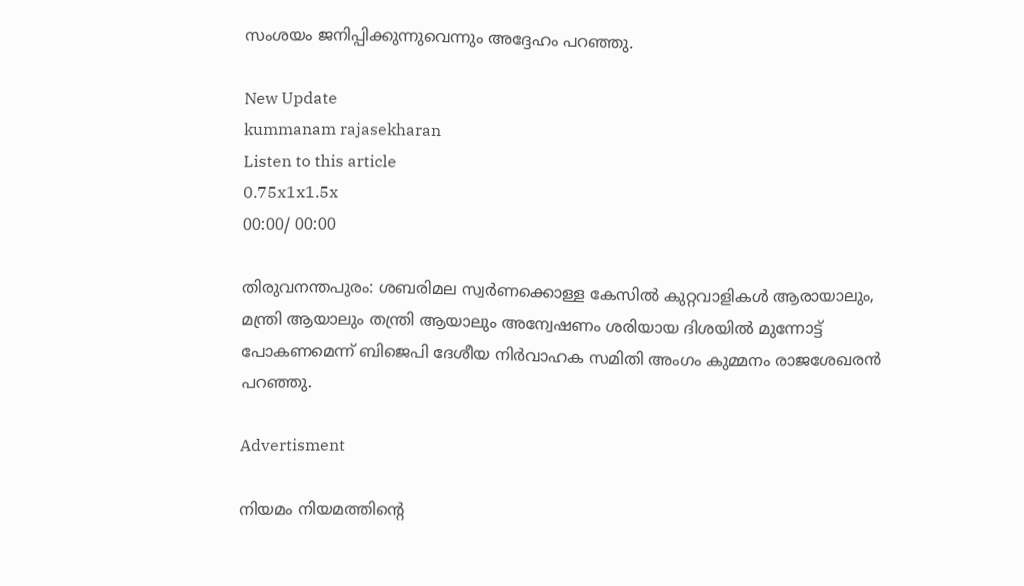സംശയം ജനിപ്പിക്കുന്നുവെന്നും അദ്ദേഹം പറഞ്ഞു.

New Update
kummanam rajasekharan
Listen to this article
0.75x1x1.5x
00:00/ 00:00

തിരുവനന്തപുരം: ശബരിമല സ്വര്‍ണക്കൊള്ള കേസില്‍ കുറ്റവാളികള്‍ ആരായാലും, മന്ത്രി ആയാലും തന്ത്രി ആയാലും അന്വേഷണം ശരിയായ ദിശയില്‍ മുന്നോട്ട് പോകണമെന്ന് ബിജെപി ദേശീയ നിര്‍വാഹക സമിതി അംഗം കുമ്മനം രാജശേഖരന്‍ പറഞ്ഞു.

Advertisment

നിയമം നിയമത്തിന്റെ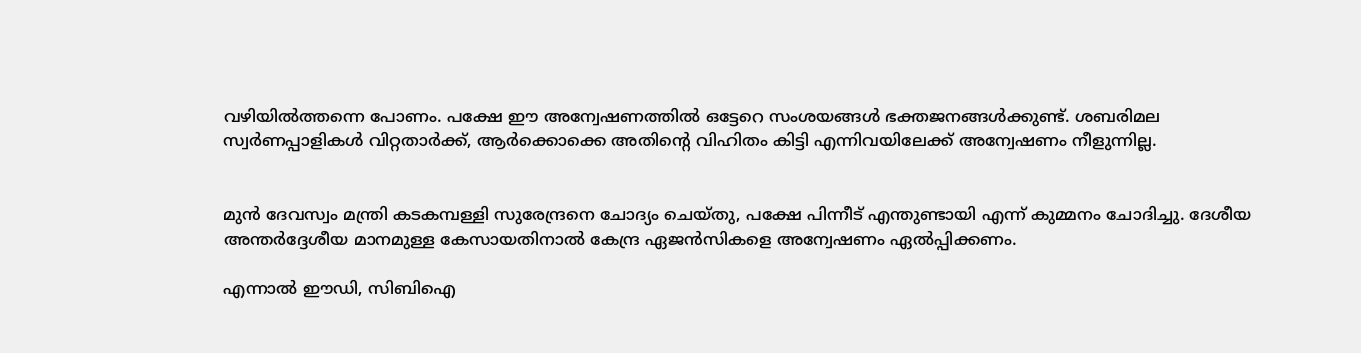വഴിയില്‍ത്തന്നെ പോണം. പക്ഷേ ഈ അന്വേഷണത്തില്‍ ഒട്ടേറെ സംശയങ്ങള്‍ ഭക്തജനങ്ങള്‍ക്കുണ്ട്. ശബരിമല സ്വര്‍ണപ്പാളികള്‍ വിറ്റതാര്‍ക്ക്, ആര്‍ക്കൊക്കെ അതിന്റെ വിഹിതം കിട്ടി എന്നിവയിലേക്ക് അന്വേഷണം നീളുന്നില്ല.


മുന്‍ ദേവസ്വം മന്ത്രി കടകമ്പള്ളി സുരേന്ദ്രനെ ചോദ്യം ചെയ്തു, പക്ഷേ പിന്നീട് എന്തുണ്ടായി എന്ന് കുമ്മനം ചോദിച്ചു. ദേശീയ അന്തര്‍ദ്ദേശീയ മാനമുള്ള കേസായതിനാല്‍ കേന്ദ്ര ഏജന്‍സികളെ അന്വേഷണം ഏല്‍പ്പിക്കണം.

എന്നാല്‍ ഈഡി, സിബിഐ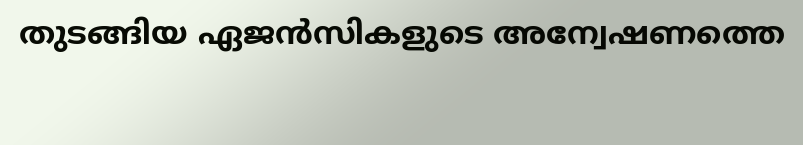തുടങ്ങിയ ഏജന്‍സികളുടെ അന്വേഷണത്തെ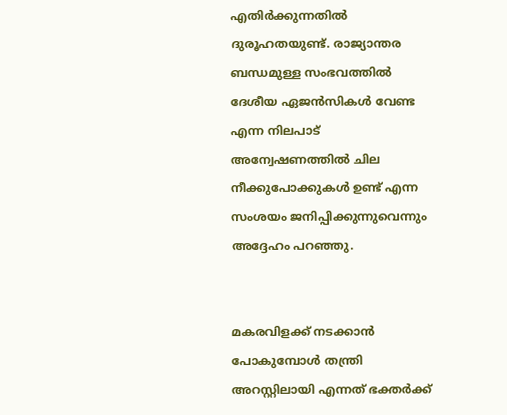എതിര്‍ക്കുന്നതില്‍ ദുരൂഹതയുണ്ട്. രാജ്യാന്തര ബന്ധമുള്ള സംഭവത്തില്‍ ദേശീയ ഏജന്‍സികള്‍ വേണ്ട എന്ന നിലപാട് അന്വേഷണത്തില്‍ ചില നീക്കുപോക്കുകള്‍ ഉണ്ട് എന്ന സംശയം ജനിപ്പിക്കുന്നുവെന്നും അദ്ദേഹം പറഞ്ഞു.


മകരവിളക്ക് നടക്കാന്‍ പോകുമ്പോള്‍ തന്ത്രി അറസ്റ്റിലായി എന്നത് ഭക്തര്‍ക്ക്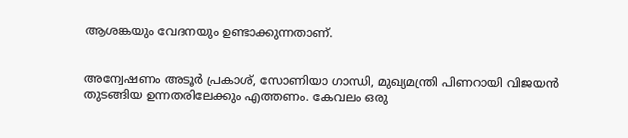ആശങ്കയും വേദനയും ഉണ്ടാക്കുന്നതാണ്.


അന്വേഷണം അടൂര്‍ പ്രകാശ്, സോണിയാ ഗാന്ധി, മുഖ്യമന്ത്രി പിണറായി വിജയന്‍ തുടങ്ങിയ ഉന്നതരിലേക്കും എത്തണം. കേവലം ഒരു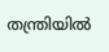തന്ത്രിയില്‍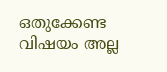ഒതുക്കേണ്ട വിഷയം അല്ല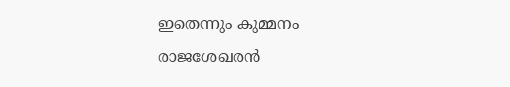ഇതെന്നും കുമ്മനം രാജശേഖരന്‍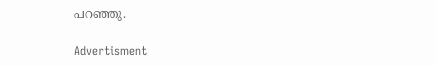പറഞ്ഞു.

Advertisment